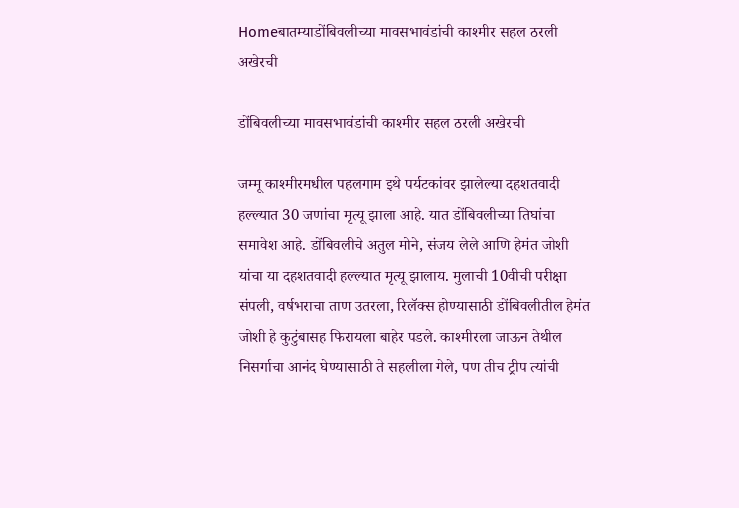Homeबातम्याडोंबिवलीच्या मावसभावंडांची काश्मीर सहल ठरली अखेरची

डोंबिवलीच्या मावसभावंडांची काश्मीर सहल ठरली अखेरची

जम्मू काश्मीरमधील पहलगाम इथे पर्यटकांवर झालेल्या दहशतवादी हल्ल्यात 30 जणांचा मृत्यू झाला आहे. यात डोंबिवलीच्या तिघांचा समावेश आहे. डोंबिवलीचे अतुल मोने, संजय लेले आणि हेमंत जोशी यांचा या दहशतवादी हल्ल्यात मृत्यू झालाय. मुलाची 10वीची परीक्षा संपली, वर्षभराचा ताण उतरला, रिलॅक्स होण्यासाठी डोंबिवलीतील हेमंत जोशी हे कुटुंबासह फिरायला बाहेर पडले. काश्मीरला जाऊन तेथील निसर्गाचा आनंद घेण्यासाठी ते सहलीला गेले, पण तीच ट्रीप त्यांची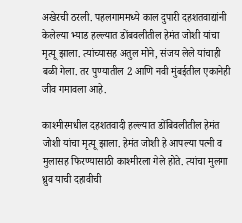अखेरची ठरली. पहलगाममध्ये काल दुपारी दहशतवाद्यांनी केलेल्या भ्याड हल्ल्यात डोंबवलीतील हेमंत जोशी यांचा मृत्यू झाला. त्यांच्यासह अतुल मोने, संजय लेले यांचाही बळी गेला. तर पुण्यातील 2 आणि नवी मुंबईतील एकानेही जीव गमावला आहे.

काश्मीरमधील दहशतवादी हल्ल्यात डोंबिवलीतील हेमंत जोशी यांचा मृत्यू झाला. हेमंत जोशी हे आपल्या पत्नी व मुलासह फिरण्यासाठी काश्मीरला गेले होते. त्यांचा मुलगा ध्रुव याची दहावीची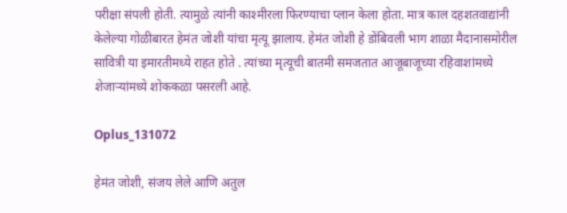परीक्षा संपली होती. त्यामुळे त्यांनी काश्मीरला फिरण्याचा प्लान केला होता. मात्र काल दहशतवाद्यांनी केलेल्या गोळीबारत हेमंत जोशी यांचा मृत्यू झालाय. हेमंत जोशी हे डोंबिवली भाग शाळा मैदानासमोरील सावित्री या इमारतीमध्ये राहत होते . त्यांच्या मृत्यूची बातमी समजतात आजूबाजूच्या रहिवाशांमध्ये शेजाऱ्यांमध्ये शोककळा पसरली आहे.

Oplus_131072

हेमंत जोशी, संजय लेले आणि अतुल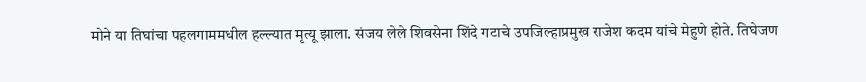मोने या तिघांचा पहलगाममधील हल्ल्यात मृत्यू झाला. संजय लेले शिवसेना शिंदे गटाचे उपजिल्हाप्रमुख राजेश कदम यांचे मेहुणे होते. तिघेजण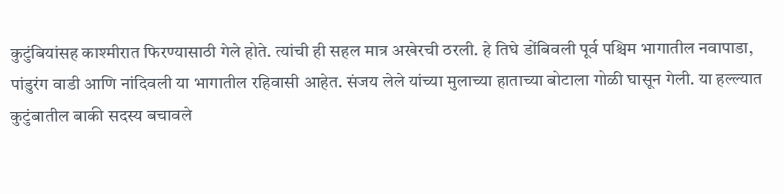कुटुंबियांसह काश्मीरात फिरण्यासाठी गेले होते. त्यांची ही सहल मात्र अखेरची ठरली. हे तिघे डोंबिवली पूर्व पश्चिम भागातील नवापाडा, पांडुरंग वाडी आणि नांदिवली या भागातील रहिवासी आहेत. संजय लेले यांच्या मुलाच्या हाताच्या बोटाला गोळी घासून गेली. या हल्ल्यात कुटुंबातील बाकी सदस्य बचावले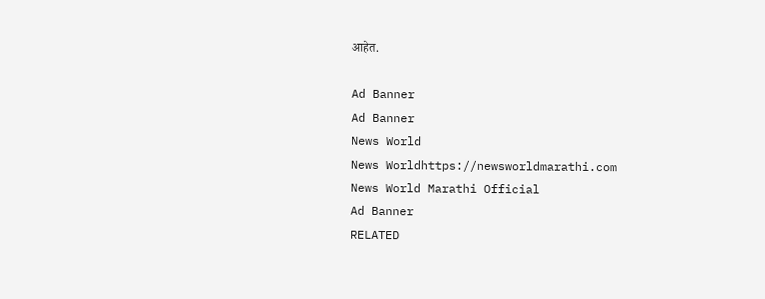आहेत.

Ad Banner
Ad Banner
News World
News Worldhttps://newsworldmarathi.com
News World Marathi Official
Ad Banner
RELATED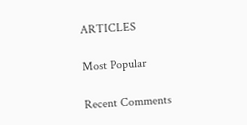ARTICLES

Most Popular

Recent Comments